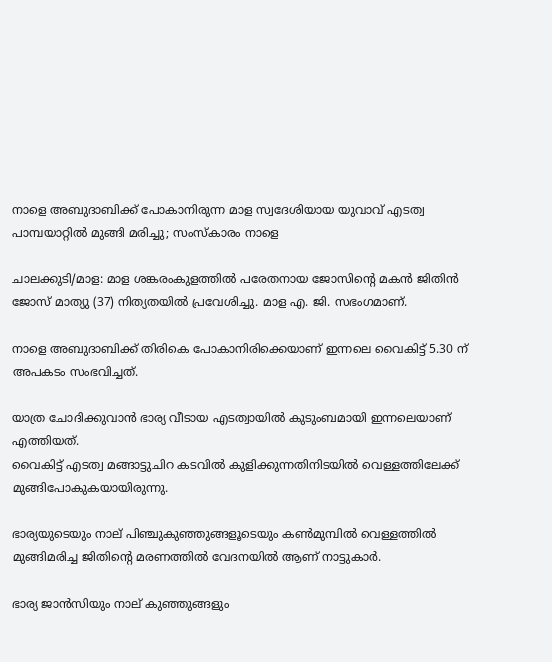നാളെ അബുദാബിക്ക് പോകാനിരുന്ന മാള സ്വദേശിയായ യുവാവ് എടത്വ പാമ്പയാറ്റിൽ മുങ്ങി മരിച്ചു; സംസ്കാരം നാളെ

ചാലക്കുടി/മാള: മാള ശങ്കരംകുളത്തിൽ പരേതനായ ജോസിൻ്റെ മകൻ ജിതിൻ ജോസ് മാത്യു (37) നിത്യതയിൽ പ്രവേശിച്ചു. മാള എ. ജി. സഭംഗമാണ്.

നാളെ അബുദാബിക്ക് തിരികെ പോകാനിരിക്കെയാണ് ഇന്നലെ വൈകിട്ട് 5.30 ന് അപകടം സംഭവിച്ചത്.

യാത്ര ചോദിക്കുവാൻ ഭാര്യ വീടായ എടത്വായിൽ കുടുംബമായി ഇന്നലെയാണ് എത്തിയത്.
വൈകിട്ട് എടത്വ മങ്ങാട്ടുചിറ കടവിൽ കുളിക്കുന്നതിനിടയിൽ വെള്ളത്തിലേക്ക് മുങ്ങിപോകുകയായിരുന്നു.

ഭാര്യയുടെയും നാല് പിഞ്ചുകുഞ്ഞുങ്ങളൂടെയും കൺമുമ്പിൽ വെള്ളത്തിൽ മുങ്ങിമരിച്ച ജിതിൻ്റെ മരണത്തിൽ വേദനയിൽ ആണ് നാട്ടുകാർ.

ഭാര്യ ജാൻസിയും നാല് കുഞ്ഞുങ്ങളും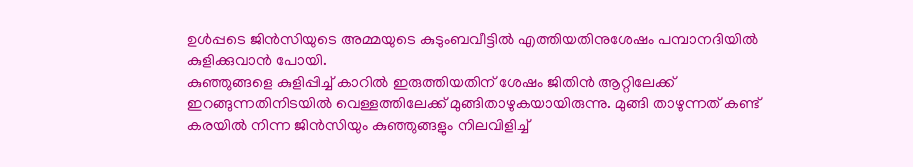ഉൾപ്പടെ ജിൻസിയുടെ അമ്മയുടെ കുടുംബവീട്ടിൽ എത്തിയതിനുശേഷം പമ്പാനദിയിൽ കുളിക്കുവാൻ പോയി.
കുഞ്ഞുങ്ങളെ കുളിപ്പിച്ച് കാറിൽ ഇരുത്തിയതിന് ശേഷം ജിതിൻ ആറ്റിലേക്ക് ഇറങ്ങുന്നതിനിടയിൽ വെള്ളത്തിലേക്ക് മുങ്ങിതാഴുകയായിരുന്നു. മുങ്ങി താഴുന്നത് കണ്ട് കരയിൽ നിന്ന ജിൻസിയും കുഞ്ഞുങ്ങളും നിലവിളിച്ച്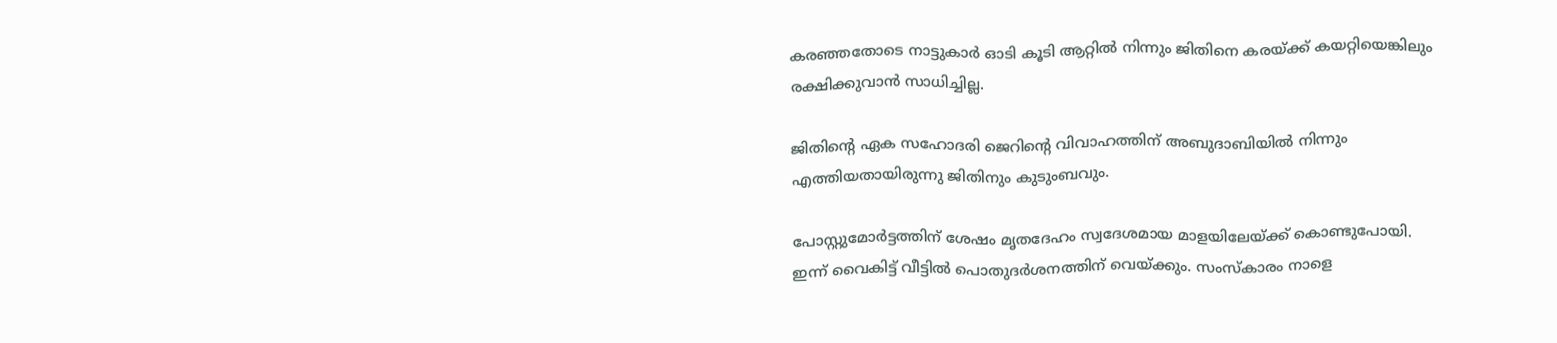കരഞ്ഞതോടെ നാട്ടുകാർ ഓടി കൂടി ആറ്റിൽ നിന്നും ജിതിനെ കരയ്ക്ക് കയറ്റിയെങ്കിലും രക്ഷിക്കുവാൻ സാധിച്ചില്ല.

ജിതിൻ്റെ ഏക സഹോദരി ജെറിൻ്റെ വിവാഹത്തിന് അബുദാബിയിൽ നിന്നും എത്തിയതായിരുന്നു ജിതിനും കുടുംബവും.

പോസ്റ്റുമോർട്ടത്തിന് ശേഷം മൃതദേഹം സ്വദേശമായ മാളയിലേയ്ക്ക് കൊണ്ടുപോയി.
ഇന്ന്‌ വൈകിട്ട് വീട്ടിൽ പൊതുദർശനത്തിന് വെയ്ക്കും. സംസ്കാരം നാളെ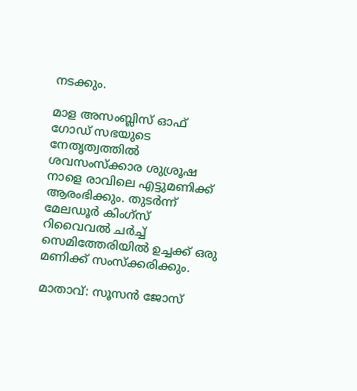നടക്കും.

മാള അസംബ്ലിസ് ഓഫ് ഗോഡ് സഭയുടെ നേതൃത്വത്തിൽ ശവസംസ്ക്കാര ശുശ്രൂഷ നാളെ രാവിലെ എട്ടുമണിക്ക് ആരംഭിക്കും. തുടർന്ന് മേലഡൂർ കിംഗ്സ് റിവൈവൽ ചർച്ച് സെമിത്തേരിയിൽ ഉച്ചക്ക് ഒരു മണിക്ക് സംസ്ക്കരിക്കും.

മാതാവ്: സൂസൻ ജോസ്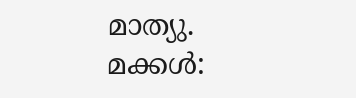മാത്യു.
മക്കൾ: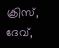ക്രിസ്, ദേവ്,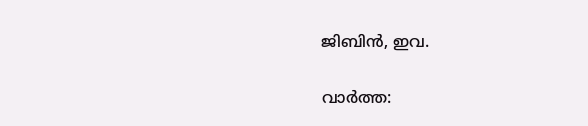ജിബിൻ, ഇവ.

വാർത്ത: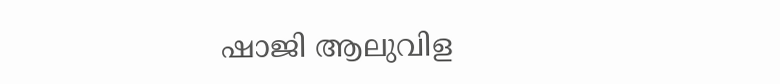ഷാജി ആലുവിള